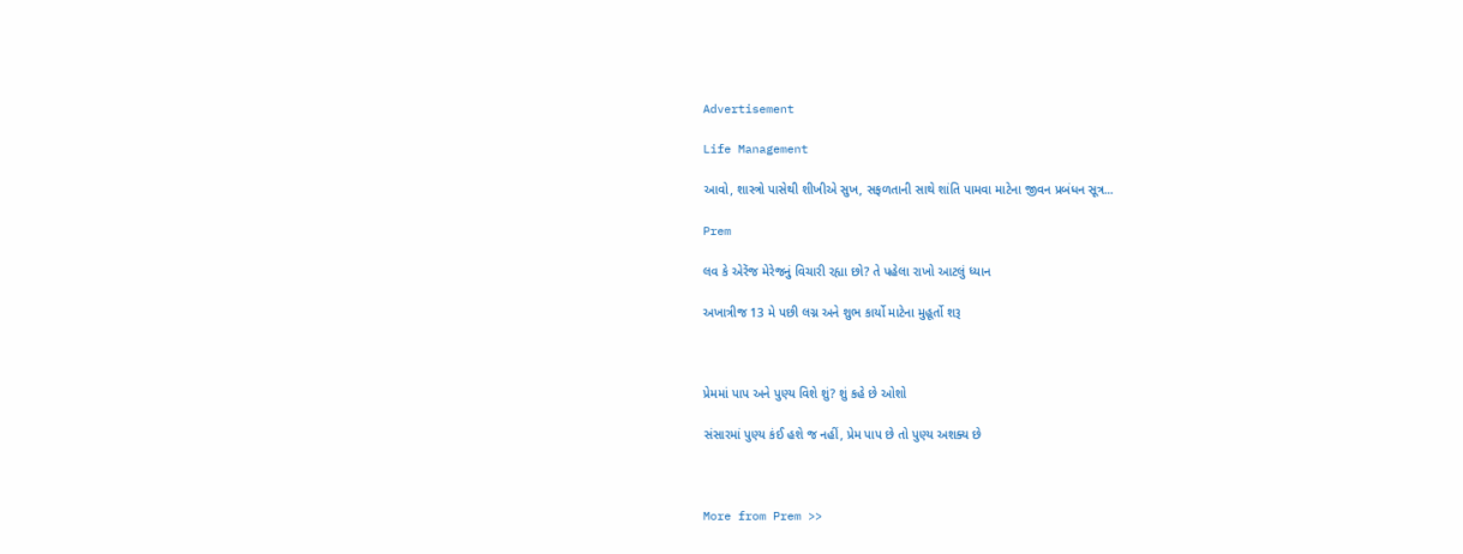Advertisement

Life Management

આવો, શાસ્ત્રો પાસેથી શીખીએ સુખ, સફળતાની સાથે શાંતિ પામવા માટેના જીવન પ્રબંધન સૂત્ર...

Prem

લવ કે એરેંજ મેરેજનું વિચારી રહ્યા છો? તે પહેલા રાખો આટલું ધ્યાન

અખાત્રીજ 13 મે પછી લગ્ન અને શુભ કાર્યો માટેના મુહૂર્તો શરૂ



પ્રેમમાં પાપ અને પુણ્ય વિશે શું? શું કહે છે ઓશો

સંસારમાં પુણ્ય કંઈ હશે જ નહીં, પ્રેમ પાપ છે તો પુણ્ય અશક્ય છે



More from Prem >>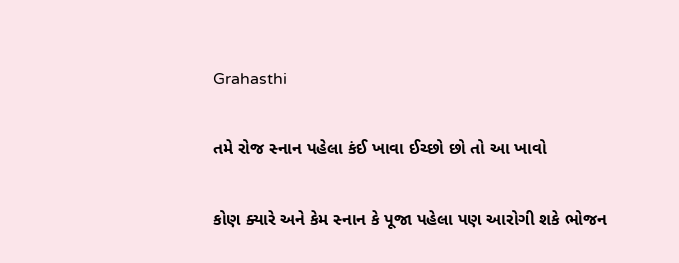Grahasthi

તમે રોજ સ્નાન પહેલા કંઈ ખાવા ઈચ્છો છો તો આ ખાવો

કોણ ક્યારે અને કેમ સ્નાન કે પૂજા પહેલા પણ આરોગી શકે ભોજન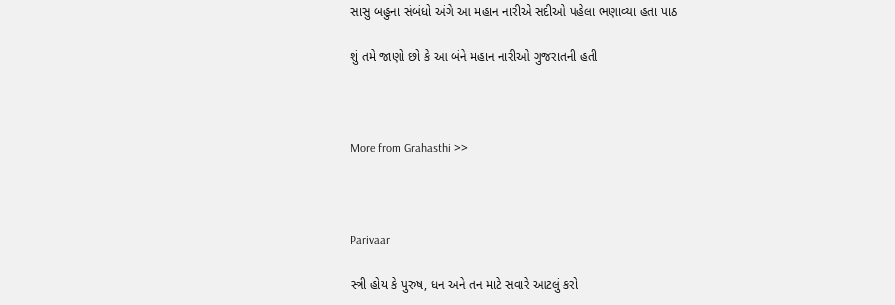સાસુ બહુના સંબંધો અંગે આ મહાન નારીએ સદીઓ પહેલા ભણાવ્યા હતા પાઠ

શું તમે જાણો છો કે આ બંને મહાન નારીઓ ગુજરાતની હતી



More from Grahasthi >>



Parivaar

સ્ત્રી હોય કે પુરુષ, ધન અને તન માટે સવારે આટલું કરો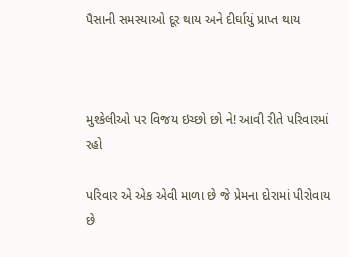પૈસાની સમસ્યાઓ દૂર થાય અને દીર્ઘાયું પ્રાપ્ત થાય



મુશ્કેલીઓ પર વિજય ઇચ્છો છો ને! આવી રીતે પરિવારમાં રહો

પરિવાર એ એક એવી માળા છે જે પ્રેમના દોરામાં પીરોવાય છે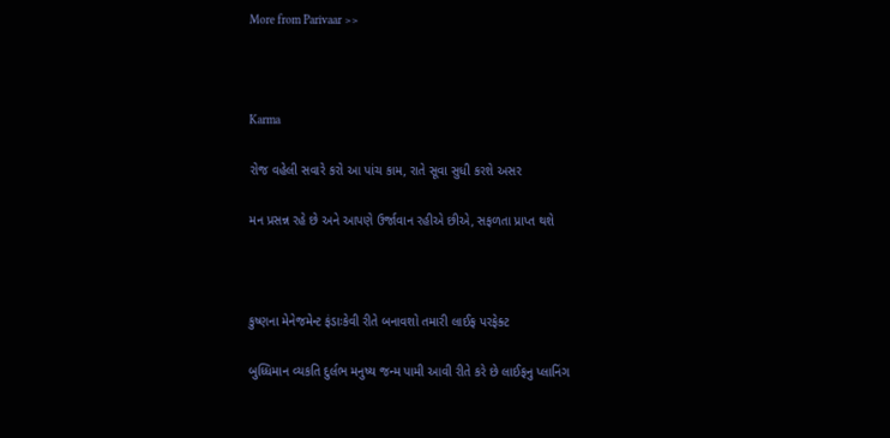More from Parivaar >>



Karma

રોજ વહેલી સવારે કરો આ પાંચ કામ, રાતે સૂવા સુધી કરશે અસર

મન પ્રસન્ન રહે છે અને આપણે ઉર્જાવાન રહીએ છીએ, સફળતા પ્રાપ્ત થશે



કુષ્ણના મેનેજમેન્ટ ફંડાઃકેવી રીતે બનાવશો તમારી લાઈફ પરફેક્ટ

બુધ્ધિમાન વ્યકતિ દુર્લભ મનુષ્ય જન્મ પામી આવી રીતે કરે છે લાઈફનુ પ્લાનિંગ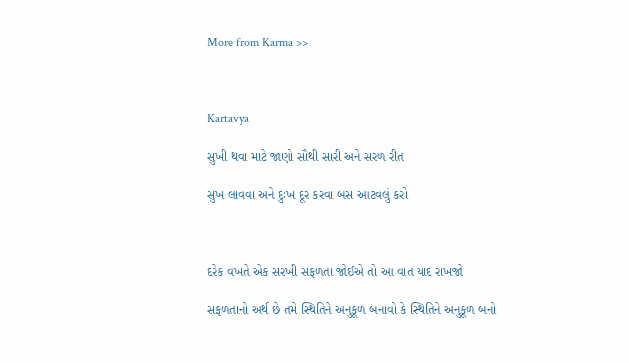More from Karma >>



Kartavya

સુખી થવા માટે જાણો સૌથી સારી અને સરળ રીત

સુખ લાવવા અને દુઃખ દૂર કરવા બસ આટવલું કરો



દરેક વખતે એક સરખી સફળતા જોઈએ તો આ વાત યાદ રાખજો

સફળતાનો અર્થ છે તમે સ્થિતિને અનુકૂળ બનાવો કે સ્થિતિને અનુકૂળ બનો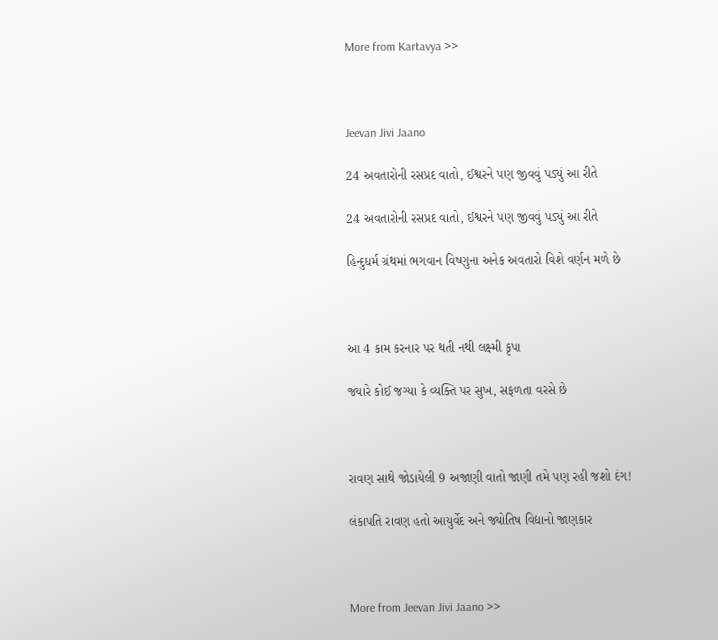More from Kartavya >>



Jeevan Jivi Jaano

24 અવતારોની રસપ્રદ વાતો, ઈશ્વરને પણ જીવવું પડ્યું આ રીતે

24 અવતારોની રસપ્રદ વાતો, ઈશ્વરને પણ જીવવું પડ્યું આ રીતે

હિન્દુધર્મ ગ્રંથમાં ભગવાન વિષ્ણુના અનેક અવતારો વિશે વર્ણન મળે છે



આ 4 કામ કરનાર પર થતી નથી લક્ષ્મી કૃપા

જ્યારે કોઈ જગ્યા કે વ્યક્તિ પર સુખ, સફળતા વરસે છે



રાવણ સાથે જોડાયેલી 9 અજાણી વાતો જાણી તમે પણ રહી જશો દંગ!

લંકાપતિ રાવણ હતો આયુર્વેદ અને જ્યોતિષ વિદ્યાનો જાણકાર



More from Jeevan Jivi Jaano >>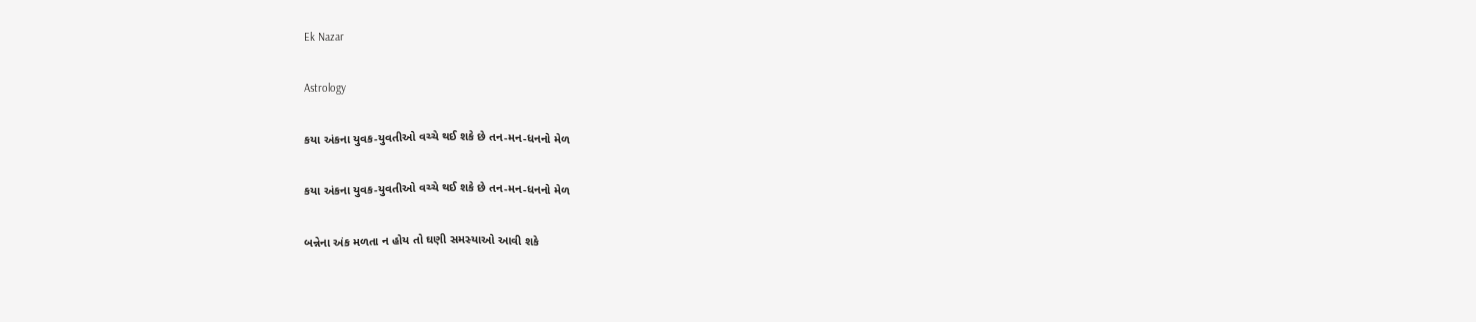Ek Nazar

Astrology

કયા અંકના યુવક-યુવતીઓ વચ્ચે થઈ શકે છે તન-મન-ધનનો મેળ

કયા અંકના યુવક-યુવતીઓ વચ્ચે થઈ શકે છે તન-મન-ધનનો મેળ

બન્નેના અંક મળતા ન હોય તો ઘણી સમસ્યાઓ આવી શકે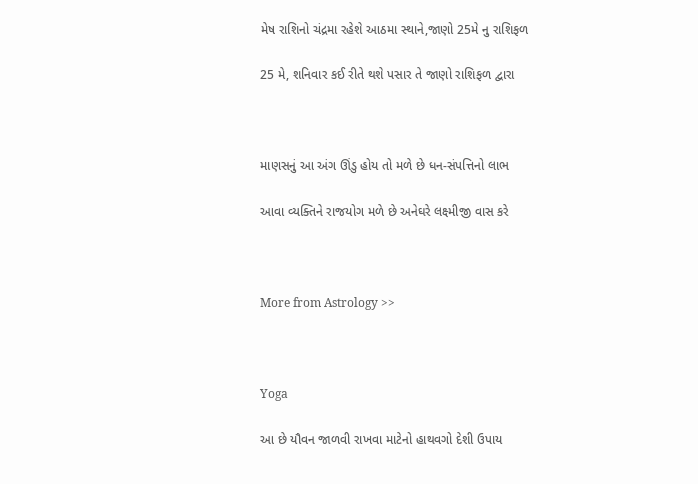મેષ રાશિનો ચંદ્રમા રહેશે આઠમા સ્થાને,જાણો 25મે નુ રાશિફળ

25 મે, શનિવાર કઈ રીતે થશે પસાર તે જાણો રાશિફળ દ્વારા



માણસનું આ અંગ ઊંડુ હોય તો મળે છે ધન-સંપત્તિનો લાભ

આવા વ્યક્તિને રાજયોગ મળે છે અનેઘરે લક્ષ્મીજી વાસ કરે



More from Astrology >>



Yoga

આ છે યૌવન જાળવી રાખવા માટેનો હાથવગો દેશી ઉપાય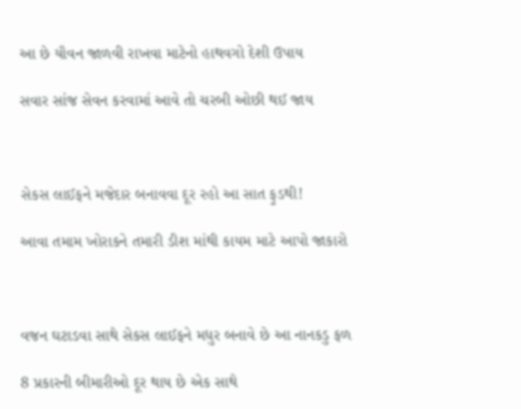આ છે યૌવન જાળવી રાખવા માટેનો હાથવગો દેશી ઉપાય

સવાર સાંજ સેવન કરવામાં આવે તો ચરબી ઓછી થઈ જાય



સેકસ લાઈફને મજેદાર બનાવવા દૂર રહો આ સાત ફુડથી!

આવા તમામ ખોરાકને તમારી ડીશ માંથી કાયમ માટે આપો જાકારો



વજન ઘટાડવા સાથે સેકસ લાઈફને મધુર બનાવે છે આ નાનકડુ ફળ

8 પ્રકારની બીમારીઓ દૂર થાય છે એક સાથે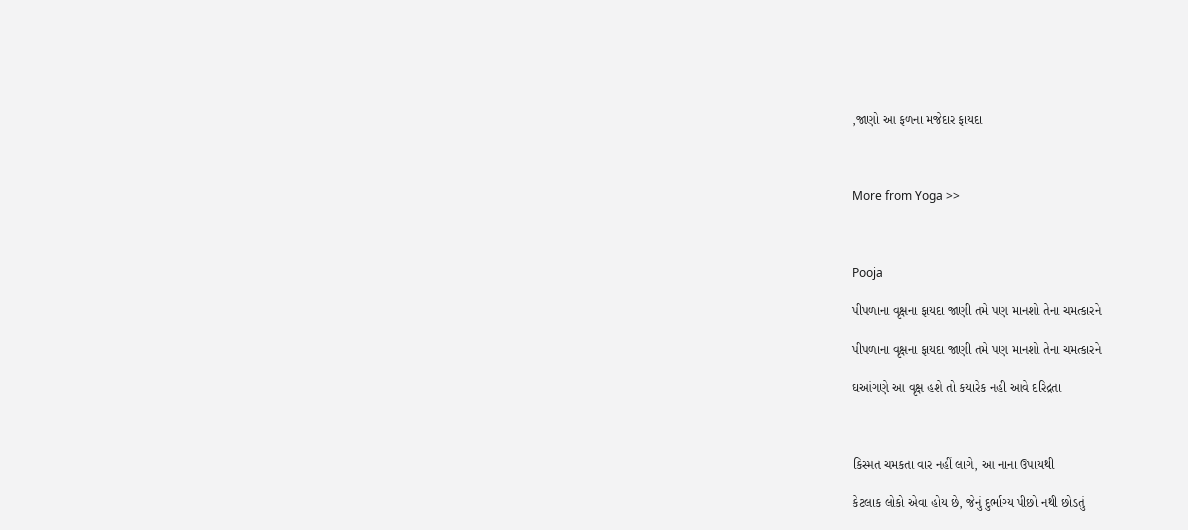,જાણો આ ફળના મજેદાર ફાયદા



More from Yoga >>



Pooja

પીપળાના વૃક્ષના ફાયદા જાણી તમે પણ માનશો તેના ચમત્કારને

પીપળાના વૃક્ષના ફાયદા જાણી તમે પણ માનશો તેના ચમત્કારને

ઘઆંગણે આ વૃક્ષ હશે તો કયારેક નહી આવે દરિદ્રતા



કિસ્મત ચમકતા વાર નહીં લાગે, આ નાના ઉપાયથી

કેટલાક લોકો એવા હોય છે, જેનું દુર્ભાગ્ય પીછો નથી છોડતું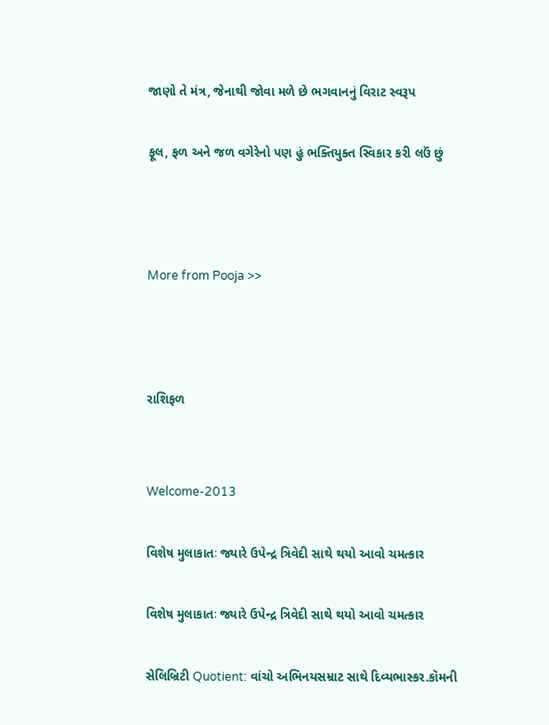જાણો તે મંત્ર, જેનાથી જોવા મળે છે ભગવાનનું વિરાટ સ્વરૂપ

ફૂલ, ફળ અને જળ વગેરેનો પણ હું ભક્તિયુક્ત સ્વિકાર કરી લઉં છું



More from Pooja >>



રાશિફળ


Welcome-2013

વિશેષ મુલાકાતઃ જ્યારે ઉપેન્દ્ર ત્રિવેદી સાથે થયો આવો ચમત્કાર

વિશેષ મુલાકાતઃ જ્યારે ઉપેન્દ્ર ત્રિવેદી સાથે થયો આવો ચમત્કાર

સેલિબ્રિટી Quotient: વાંચો અભિનયસમ્રાટ સાથે દિવ્યભાસ્કર.કૉમની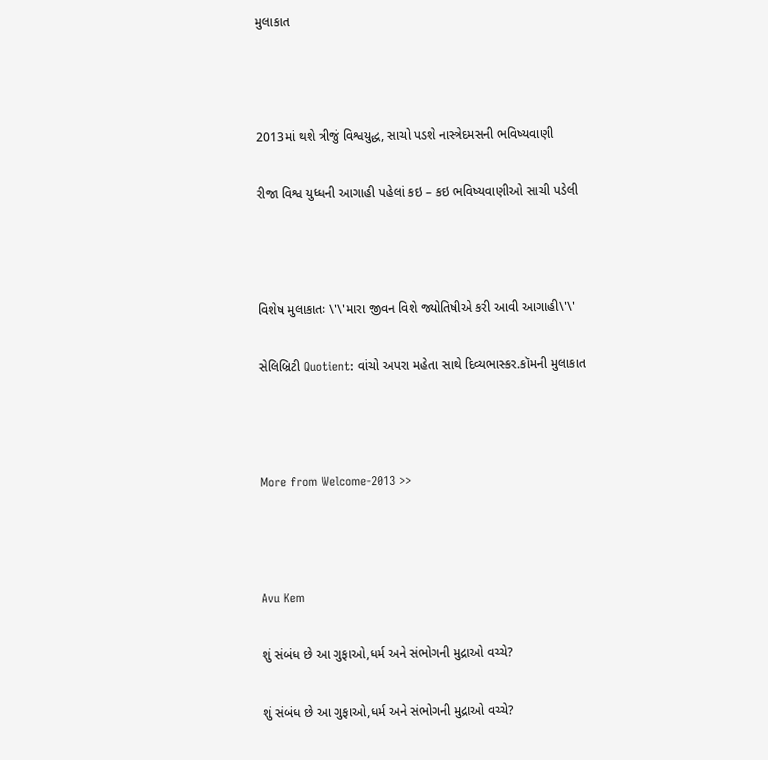મુલાકાત



2013માં થશે ત્રીજું વિશ્વયુદ્ધ, સાચો પડશે નાસ્ત્રેદમસની ભવિષ્યવાણી

રીજા વિશ્વ યુધ્ધની આગાહી પહેલાં કઇ – કઇ ભવિષ્યવાણીઓ સાચી પડેલી



વિશેષ મુલાકાતઃ \'\'મારા જીવન વિશે જ્યોતિષીએ કરી આવી આગાહી\'\'

સેલિબ્રિટી Quotient: વાંચો અપરા મહેતા સાથે દિવ્યભાસ્કર.કૉમની મુલાકાત



More from Welcome-2013 >>



Avu Kem

શું સંબંધ છે આ ગુફાઓ,ધર્મ અને સંભોગની મુદ્રાઓ વચ્ચે?

શું સંબંધ છે આ ગુફાઓ,ધર્મ અને સંભોગની મુદ્રાઓ વચ્ચે?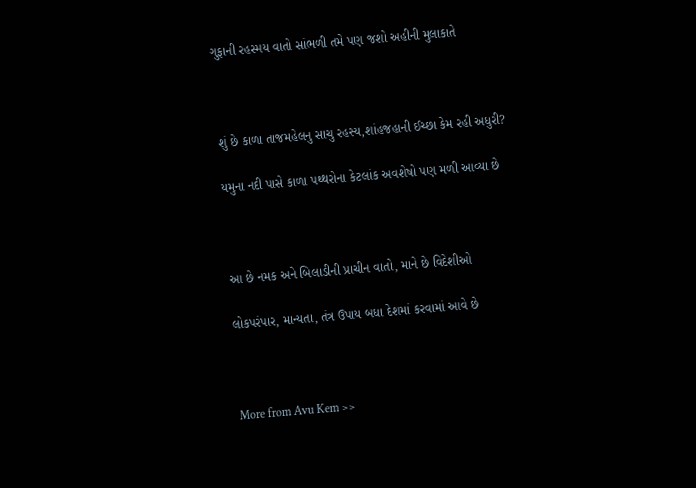ગુફાની રહસ્મય વાતો સાંભળી તમે પણ જશો અહીની મુલાકાતે



શું છે કાળા તાજમહેલનુ સાચુ રહસ્ય,શાંહજહાની ઈચ્છા કેમ રહી અધુરી?

યમુના નદી પાસે કાળા પથ્થરોના કેટલાંક અવશેષો પણ મળી આવ્યા છે



આ છે નમક અને બિલાડીની પ્રાચીન વાતો, માને છે વિદેશીઓ

લોકપરંપાર, માન્યતા, તંત્ર ઉપાય બધા દેશમાં કરવામાં આવે છે



More from Avu Kem >>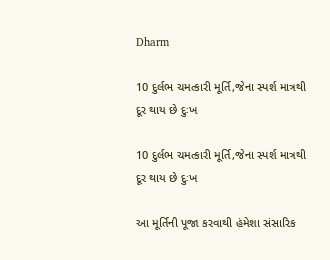Dharm

10 દુર્લભ ચમત્કારી મૂર્તિ,જેના સ્પર્શ માત્રથી દૂર થાય છે દુઃખ

10 દુર્લભ ચમત્કારી મૂર્તિ,જેના સ્પર્શ માત્રથી દૂર થાય છે દુઃખ

આ મૂર્તિની પૂજા કરવાથી હંમેશા સંસારિક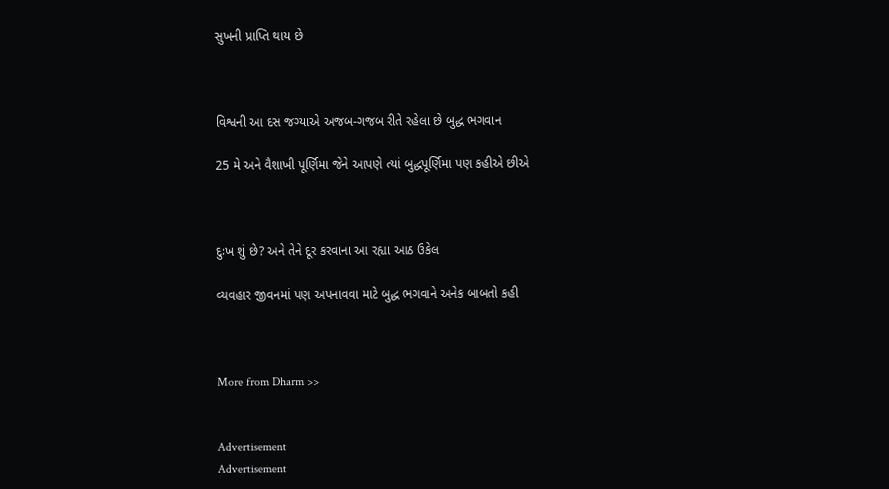સુખની પ્રાપ્તિ થાય છે



વિશ્વની આ દસ જગ્યાએ અજબ-ગજબ રીતે રહેલા છે બુદ્ધ ભગવાન

25 મે અને વૈશાખી પૂર્ણિમા જેને આપણે ત્યાં બુદ્ધપૂર્ણિમા પણ કહીએ છીએ



દુઃખ શું છે? અને તેને દૂર કરવાના આ રહ્યા આઠ ઉકેલ

વ્યવહાર જીવનમાં પણ અપનાવવા માટે બુદ્ધ ભગવાને અનેક બાબતો કહી



More from Dharm >>


Advertisement
Advertisement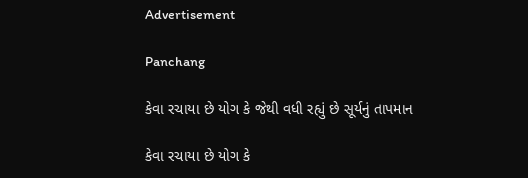Advertisement

Panchang

કેવા રચાયા છે યોગ કે જેથી વધી રહ્યું છે સૂર્યનું તાપમાન

કેવા રચાયા છે યોગ કે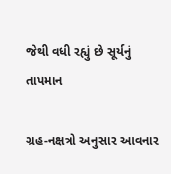જેથી વધી રહ્યું છે સૂર્યનું તાપમાન

ગ્રહ-નક્ષત્રો અનુસાર આવનાર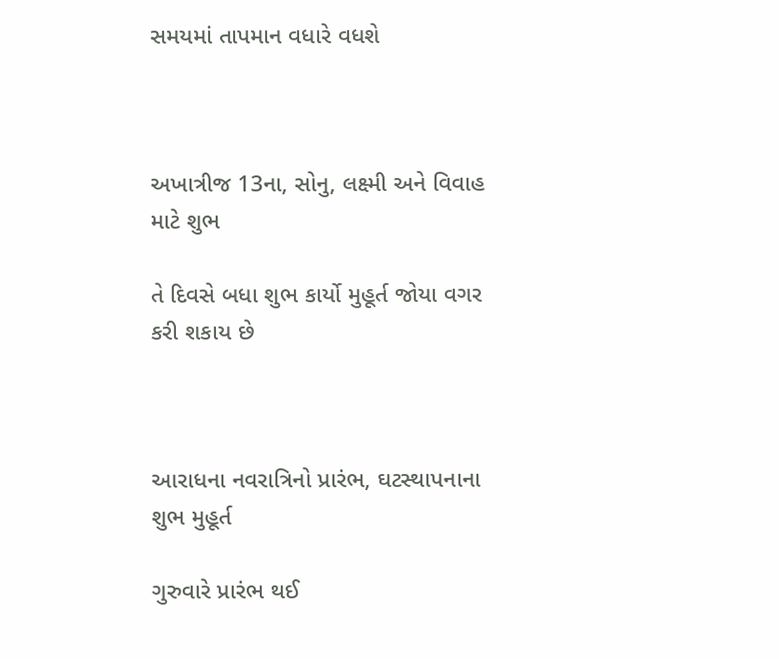સમયમાં તાપમાન વધારે વધશે



અખાત્રીજ 13ના, સોનુ, લક્ષ્મી અને વિવાહ માટે શુભ

તે દિવસે બધા શુભ કાર્યો મુહૂર્ત જોયા વગર કરી શકાય છે



આરાધના નવરાત્રિનો પ્રારંભ, ઘટસ્થાપનાના શુભ મુહૂર્ત

ગુરુવારે પ્રારંભ થઈ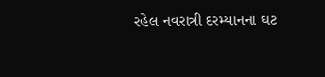રહેલ નવરાત્રી દરમ્યાનના ઘટ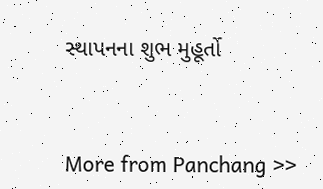સ્થાપનના શુભ મુહૂર્તો



More from Panchang >>